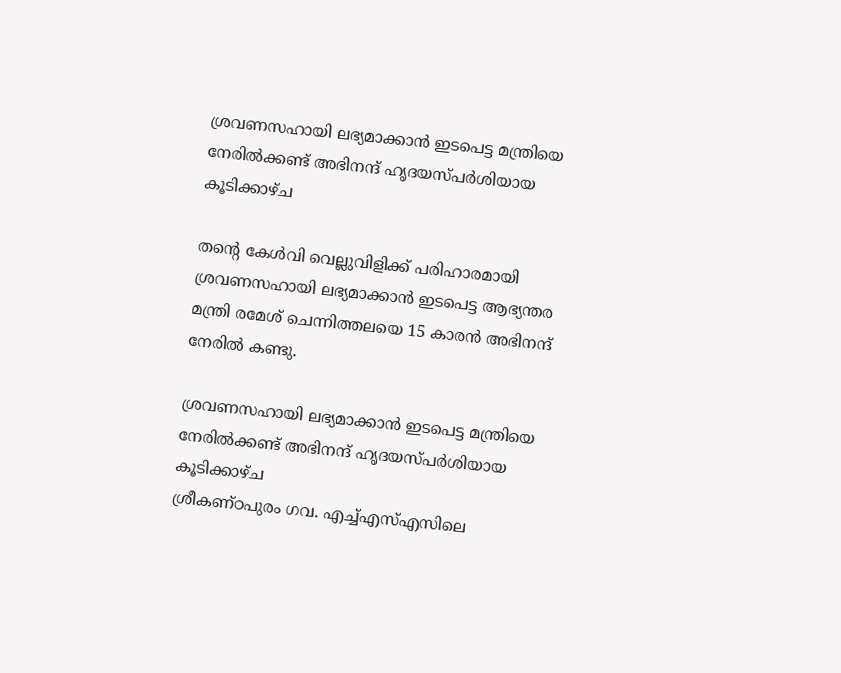ശ്രവണസഹായി ലഭ്യമാക്കാൻ ഇടപെട്ട മന്ത്രിയെ നേരിൽക്കണ്ട് അഭിനന്ദ് ഹൃദയസ്പർശിയായ കൂടിക്കാഴ്ച

തൻ്റെ കേൾവി വെല്ലുവിളിക്ക് പരിഹാരമായി ശ്രവണസഹായി ലഭ്യമാക്കാൻ ഇടപെട്ട ആഭ്യന്തര മന്ത്രി രമേശ് ചെന്നിത്തലയെ 15 കാരൻ അഭിനന്ദ് നേരിൽ കണ്ടു.

ശ്രവണസഹായി ലഭ്യമാക്കാൻ ഇടപെട്ട മന്ത്രിയെ നേരിൽക്കണ്ട് അഭിനന്ദ് ഹൃദയസ്പർശിയായ കൂടിക്കാഴ്ച
ശ്രീകണ്ഠപുരം ഗവ. എച്ച്എസ്എസിലെ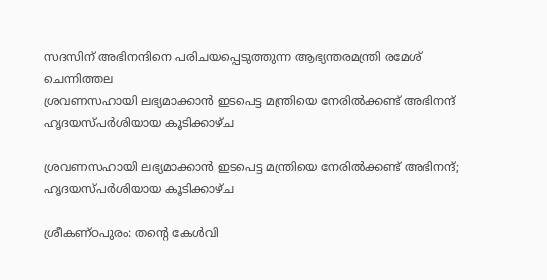സദസിന് അഭിനന്ദിനെ പരിചയപ്പെടുത്തുന്ന ആഭ്യന്തരമന്ത്രി രമേശ്‌ ചെന്നിത്തല
ശ്രവണസഹായി ലഭ്യമാക്കാൻ ഇടപെട്ട മന്ത്രിയെ നേരിൽക്കണ്ട് അഭിനന്ദ് ഹൃദയസ്പർശിയായ കൂടിക്കാഴ്ച

ശ്രവണസഹായി ലഭ്യമാക്കാൻ ഇടപെട്ട മന്ത്രിയെ നേരിൽക്കണ്ട് അഭിനന്ദ്; ഹൃദയസ്പർശിയായ കൂടിക്കാഴ്ച

ശ്രീകണ്ഠപുരം: തൻ്റെ കേൾവി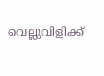വെല്ലുവിളിക്ക്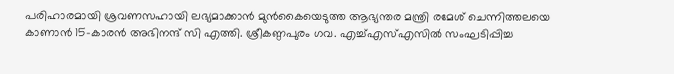പരിഹാരമായി ശ്രവണസഹായി ലഭ്യമാക്കാൻ മുൻകൈയെടുത്ത ആഭ്യന്തര മന്ത്രി രമേശ് ചെന്നിത്തലയെ കാണാൻ 15-കാരൻ അഭിനന്ദ് സി എത്തി. ശ്രീകണ്ഠപുരം ഗവ. എച്ച്എസ്എസിൽ സംഘടിപ്പിച്ച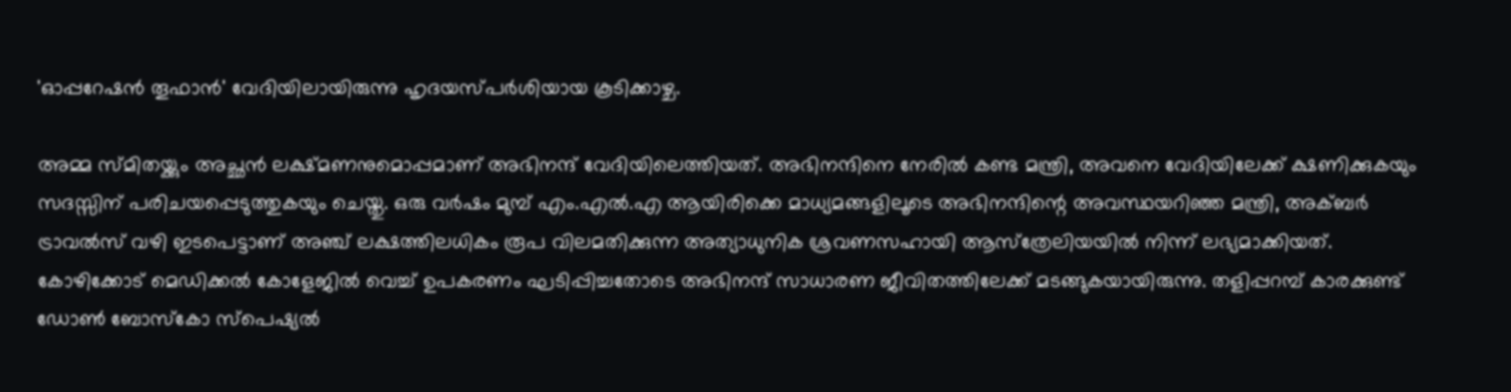'ഓപ്പറേഷൻ തൂഫാൻ' വേദിയിലായിരുന്നു ഹൃദയസ്പർശിയായ കൂടിക്കാഴ്ച.

അമ്മ സ്മിതയ്ക്കും അച്ഛൻ ലക്ഷ്മണനുമൊപ്പമാണ് അഭിനന്ദ് വേദിയിലെത്തിയത്. അഭിനന്ദിനെ നേരിൽ കണ്ട മന്ത്രി, അവനെ വേദിയിലേക്ക് ക്ഷണിക്കുകയും സദസ്സിന് പരിചയപ്പെടുത്തുകയും ചെയ്തു. ഒരു വർഷം മുമ്പ് എം.എൽ.എ ആയിരിക്കെ മാധ്യമങ്ങളിലൂടെ അഭിനന്ദിന്റെ അവസ്ഥയറിഞ്ഞ മന്ത്രി, അക്ബർ ട്രാവൽസ് വഴി ഇടപെട്ടാണ് അഞ്ച് ലക്ഷത്തിലധികം രൂപ വിലമതിക്കുന്ന അത്യാധുനിക ശ്രവണസഹായി ആസ്‌ത്രേലിയയിൽ നിന്ന് ലഭ്യമാക്കിയത്. കോഴിക്കോട് മെഡിക്കൽ കോളേജിൽ വെച്ച് ഉപകരണം ഘടിപ്പിച്ചതോടെ അഭിനന്ദ് സാധാരണ ജീവിതത്തിലേക്ക് മടങ്ങുകയായിരുന്നു. തളിപ്പറമ്പ് കാരക്കുണ്ട് ഡോൺ ബോസ്കോ സ്പെഷ്യൽ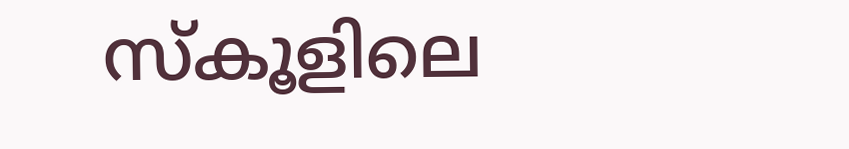സ്കൂളിലെ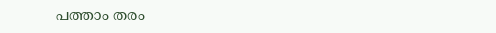പത്താം തരം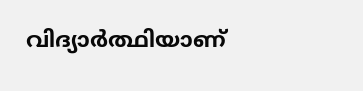വിദ്യാർത്ഥിയാണ്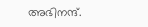അഭിനന്ദ്.